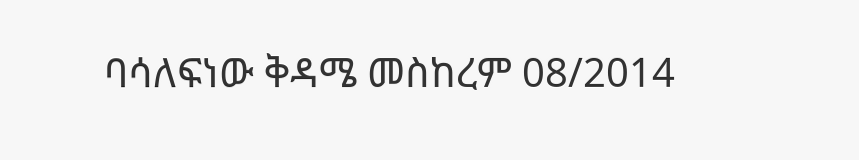ባሳለፍነው ቅዳሜ መስከረም 08/2014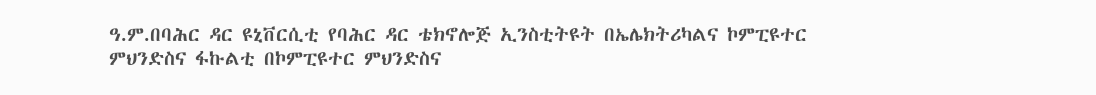ዓ.ም.በባሕር ዳር ዩኒቨርሲቲ የባሕር ዳር ቴክኖሎጅ ኢንስቲትዩት በኤሌክትሪካልና ኮምፒዩተር ምህንድስና ፋኩልቲ በኮምፒዩተር ምህንድስና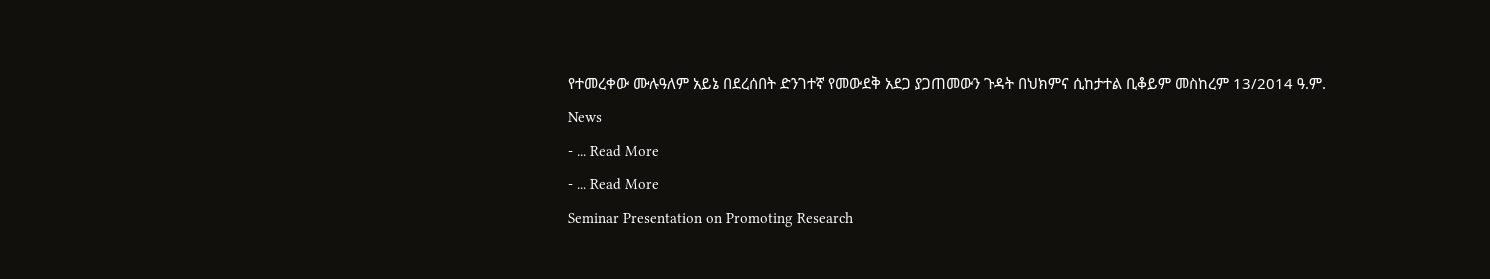የተመረቀው ሙሉዓለም አይኔ በደረሰበት ድንገተኛ የመውደቅ አደጋ ያጋጠመውን ጉዳት በህክምና ሲከታተል ቢቆይም መስከረም 13/2014 ዓ.ም.
News
- ... Read More
- ... Read More
Seminar Presentation on Promoting Research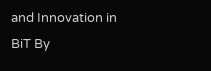and Innovation in BiT By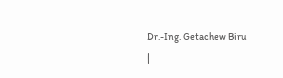Dr.-Ing. Getachew Biru
|